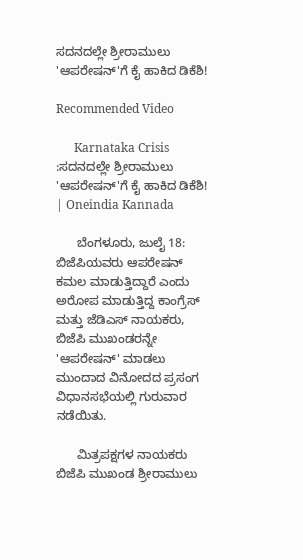ಸದನದಲ್ಲೇ ಶ್ರೀರಾಮುಲು 'ಆಪರೇಷನ್‌'ಗೆ ಕೈ ಹಾಕಿದ ಡಿಕೆಶಿ!

Recommended Video

      Karnataka Crisis :ಸದನದಲ್ಲೇ ಶ್ರೀರಾಮುಲು 'ಆಪರೇಷನ್‌'ಗೆ ಕೈ ಹಾಕಿದ ಡಿಕೆಶಿ! | Oneindia Kannada

      ಬೆಂಗಳೂರು, ಜುಲೈ 18: ಬಿಜೆಪಿಯವರು ಆಪರೇಷನ್ ಕಮಲ ಮಾಡುತ್ತಿದ್ದಾರೆ ಎಂದು ಅರೋಪ ಮಾಡುತ್ತಿದ್ದ ಕಾಂಗ್ರೆಸ್‌ ಮತ್ತು ಜೆಡಿಎಸ್ ನಾಯಕರು, ಬಿಜೆಪಿ ಮುಖಂಡರನ್ನೇ 'ಆಪರೇಷನ್' ಮಾಡಲು ಮುಂದಾದ ವಿನೋದದ ಪ್ರಸಂಗ ವಿಧಾನಸಭೆಯಲ್ಲಿ ಗುರುವಾರ ನಡೆಯಿತು.

      ಮಿತ್ರಪಕ್ಷಗಳ ನಾಯಕರು ಬಿಜೆಪಿ ಮುಖಂಡ ಶ್ರೀರಾಮುಲು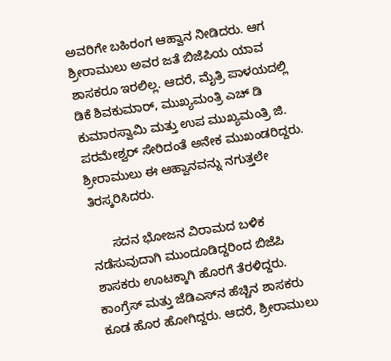ಅವರಿಗೇ ಬಹಿರಂಗ ಆಹ್ವಾನ ನೀಡಿದರು. ಆಗ ಶ್ರೀರಾಮುಲು ಅವರ ಜತೆ ಬಿಜೆಪಿಯ ಯಾವ ಶಾಸಕರೂ ಇರಲಿಲ್ಲ. ಆದರೆ, ಮೈತ್ರಿ ಪಾಳಯದಲ್ಲಿ ಡಿಕೆ ಶಿವಕುಮಾರ್, ಮುಖ್ಯಮಂತ್ರಿ ಎಚ್ ಡಿ ಕುಮಾರಸ್ವಾಮಿ ಮತ್ತು ಉಪ ಮುಖ್ಯಮಂತ್ರಿ ಜಿ. ಪರಮೇಶ್ವರ್ ಸೇರಿದಂತೆ ಅನೇಕ ಮುಖಂಡರಿದ್ದರು. ಶ್ರೀರಾಮುಲು ಈ ಆಹ್ವಾನವನ್ನು ನಗುತ್ತಲೇ ತಿರಸ್ಕರಿಸಿದರು.

      ಸದನ ಭೋಜನ ವಿರಾಮದ ಬಳಿಕ ನಡೆಸುವುದಾಗಿ ಮುಂದೂಡಿದ್ದರಿಂದ ಬಿಜೆಪಿ ಶಾಸಕರು ಊಟಕ್ಕಾಗಿ ಹೊರಗೆ ತೆರಳಿದ್ದರು. ಕಾಂಗ್ರೆಸ್ ಮತ್ತು ಜೆಡಿಎಸ್‌ನ ಹೆಚ್ಚಿನ ಶಾಸಕರು ಕೂಡ ಹೊರ ಹೋಗಿದ್ದರು. ಆದರೆ, ಶ್ರೀರಾಮುಲು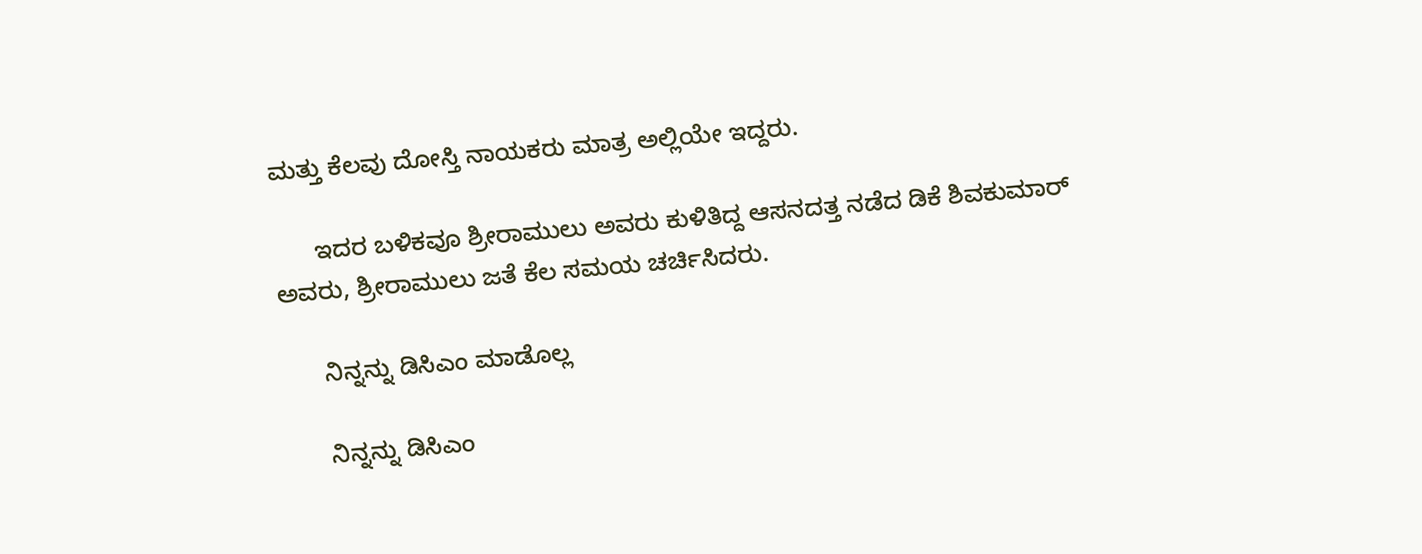ಮತ್ತು ಕೆಲವು ದೋಸ್ತಿ ನಾಯಕರು ಮಾತ್ರ ಅಲ್ಲಿಯೇ ಇದ್ದರು.

      ಇದರ ಬಳಿಕವೂ ಶ್ರೀರಾಮುಲು ಅವರು ಕುಳಿತಿದ್ದ ಆಸನದತ್ತ ನಡೆದ ಡಿಕೆ ಶಿವಕುಮಾರ್ ಅವರು, ಶ್ರೀರಾಮುಲು ಜತೆ ಕೆಲ ಸಮಯ ಚರ್ಚಿಸಿದರು.

      ನಿನ್ನನ್ನು ಡಿಸಿಎಂ ಮಾಡೊಲ್ಲ

      ನಿನ್ನನ್ನು ಡಿಸಿಎಂ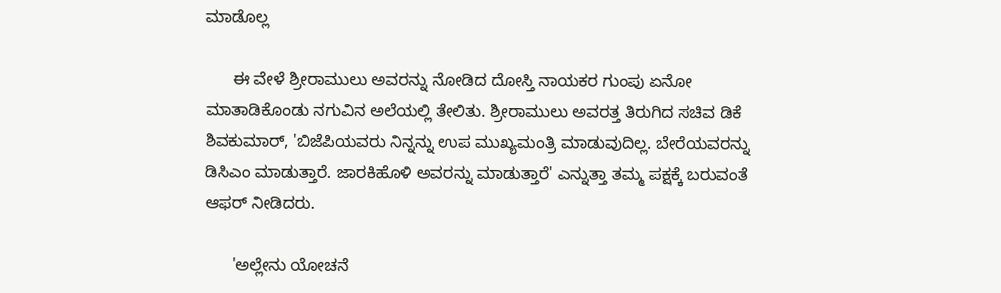ಮಾಡೊಲ್ಲ

      ಈ ವೇಳೆ ಶ್ರೀರಾಮುಲು ಅವರನ್ನು ನೋಡಿದ ದೋಸ್ತಿ ನಾಯಕರ ಗುಂಪು ಏನೋ ಮಾತಾಡಿಕೊಂಡು ನಗುವಿನ ಅಲೆಯಲ್ಲಿ ತೇಲಿತು. ಶ್ರೀರಾಮುಲು ಅವರತ್ತ ತಿರುಗಿದ ಸಚಿವ ಡಿಕೆ ಶಿವಕುಮಾರ್, 'ಬಿಜೆಪಿಯವರು ನಿನ್ನನ್ನು ಉಪ ಮುಖ್ಯಮಂತ್ರಿ ಮಾಡುವುದಿಲ್ಲ. ಬೇರೆಯವರನ್ನು ಡಿಸಿಎಂ ಮಾಡುತ್ತಾರೆ. ಜಾರಕಿಹೊಳಿ ಅವರನ್ನು ಮಾಡುತ್ತಾರೆ' ಎನ್ನುತ್ತಾ ತಮ್ಮ ಪಕ್ಷಕ್ಕೆ ಬರುವಂತೆ ಆಫರ್ ನೀಡಿದರು.

      'ಅಲ್ಲೇನು ಯೋಚನೆ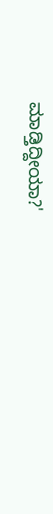ಮಾಡ್ತಿದ್ದೀಯಾ?'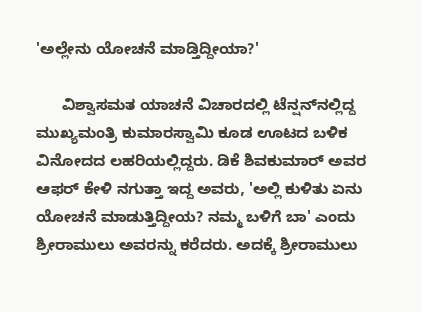'ಅಲ್ಲೇನು ಯೋಚನೆ ಮಾಡ್ತಿದ್ದೀಯಾ?'

      ವಿಶ್ವಾಸಮತ ಯಾಚನೆ ವಿಚಾರದಲ್ಲಿ ಟೆನ್ಷನ್‌ನಲ್ಲಿದ್ದ ಮುಖ್ಯಮಂತ್ರಿ ಕುಮಾರಸ್ವಾಮಿ ಕೂಡ ಊಟದ ಬಳಿಕ ವಿನೋದದ ಲಹರಿಯಲ್ಲಿದ್ದರು. ಡಿಕೆ ಶಿವಕುಮಾರ್ ಅವರ ಆಫರ್ ಕೇಳಿ ನಗುತ್ತಾ ಇದ್ದ ಅವರು, 'ಅಲ್ಲಿ ಕುಳಿತು ಏನು ಯೋಚನೆ ಮಾಡುತ್ತಿದ್ದೀಯ? ನಮ್ಮ ಬಳಿಗೆ ಬಾ' ಎಂದು ಶ್ರೀರಾಮುಲು ಅವರನ್ನು ಕರೆದರು. ಅದಕ್ಕೆ ಶ್ರೀರಾಮುಲು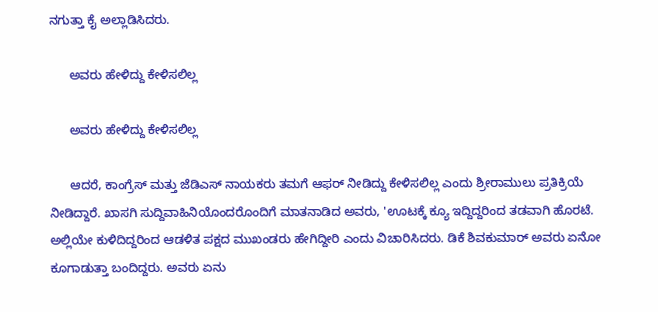ನಗುತ್ತಾ ಕೈ ಅಲ್ಲಾಡಿಸಿದರು.

      ಅವರು ಹೇಳಿದ್ದು ಕೇಳಿಸಲಿಲ್ಲ

      ಅವರು ಹೇಳಿದ್ದು ಕೇಳಿಸಲಿಲ್ಲ

      ಆದರೆ, ಕಾಂಗ್ರೆಸ್ ಮತ್ತು ಜೆಡಿಎಸ್ ನಾಯಕರು ತಮಗೆ ಆಫರ್ ನೀಡಿದ್ದು ಕೇಳಿಸಲಿಲ್ಲ ಎಂದು ಶ್ರೀರಾಮುಲು ಪ್ರತಿಕ್ರಿಯೆ ನೀಡಿದ್ದಾರೆ. ಖಾಸಗಿ ಸುದ್ದಿವಾಹಿನಿಯೊಂದರೊಂದಿಗೆ ಮಾತನಾಡಿದ ಅವರು, 'ಊಟಕ್ಕೆ ಕ್ಯೂ ಇದ್ದಿದ್ದರಿಂದ ತಡವಾಗಿ ಹೊರಟೆ. ಅಲ್ಲಿಯೇ ಕುಳಿದಿದ್ದರಿಂದ ಆಡಳಿತ ಪಕ್ಷದ ಮುಖಂಡರು ಹೇಗಿದ್ದೀರಿ ಎಂದು ವಿಚಾರಿಸಿದರು. ಡಿಕೆ ಶಿವಕುಮಾರ್ ಅವರು ಏನೋ ಕೂಗಾಡುತ್ತಾ ಬಂದಿದ್ದರು. ಅವರು ಏನು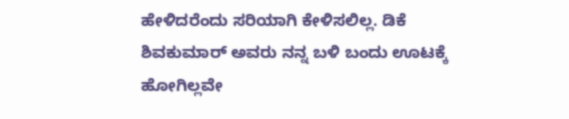ಹೇಳಿದರೆಂದು ಸರಿಯಾಗಿ ಕೇಳಿಸಲಿಲ್ಲ. ಡಿಕೆ ಶಿವಕುಮಾರ್ ಅವರು ನನ್ನ ಬಳಿ ಬಂದು ಊಟಕ್ಕೆ ಹೋಗಿಲ್ಲವೇ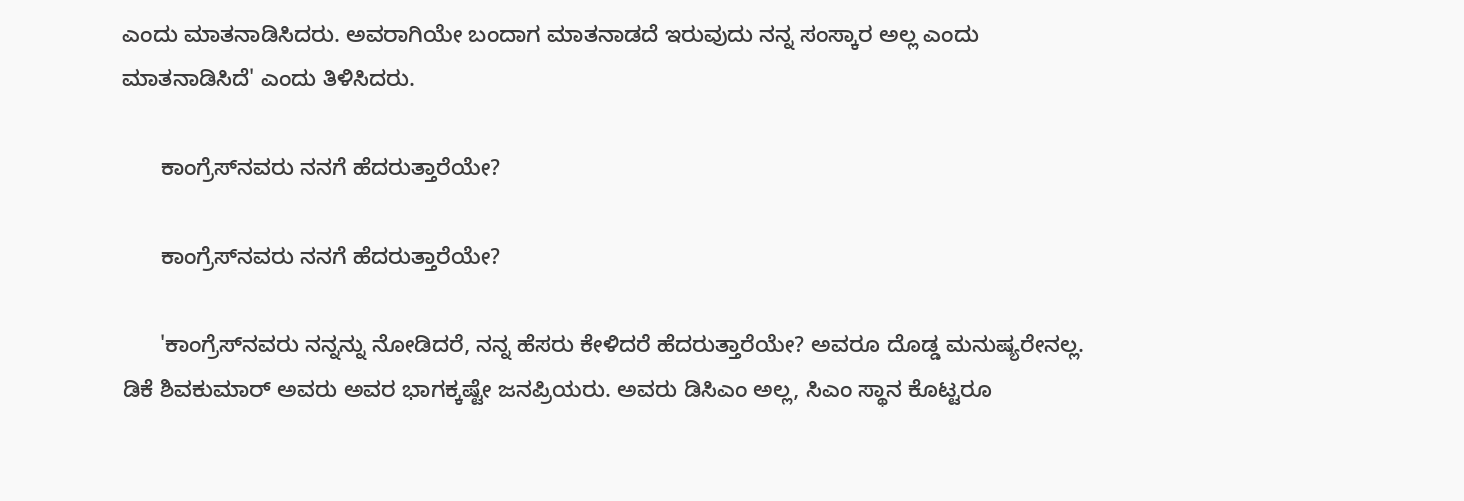ಎಂದು ಮಾತನಾಡಿಸಿದರು. ಅವರಾಗಿಯೇ ಬಂದಾಗ ಮಾತನಾಡದೆ ಇರುವುದು ನನ್ನ ಸಂಸ್ಕಾರ ಅಲ್ಲ ಎಂದು ಮಾತನಾಡಿಸಿದೆ' ಎಂದು ತಿಳಿಸಿದರು.

      ಕಾಂಗ್ರೆಸ್‌ನವರು ನನಗೆ ಹೆದರುತ್ತಾರೆಯೇ?

      ಕಾಂಗ್ರೆಸ್‌ನವರು ನನಗೆ ಹೆದರುತ್ತಾರೆಯೇ?

      'ಕಾಂಗ್ರೆಸ್‌ನವರು ನನ್ನನ್ನು ನೋಡಿದರೆ, ನನ್ನ ಹೆಸರು ಕೇಳಿದರೆ ಹೆದರುತ್ತಾರೆಯೇ? ಅವರೂ ದೊಡ್ಡ ಮನುಷ್ಯರೇನಲ್ಲ. ಡಿಕೆ ಶಿವಕುಮಾರ್ ಅವರು ಅವರ ಭಾಗಕ್ಕಷ್ಟೇ ಜನಪ್ರಿಯರು. ಅವರು ಡಿಸಿಎಂ ಅಲ್ಲ, ಸಿಎಂ ಸ್ಥಾನ ಕೊಟ್ಟರೂ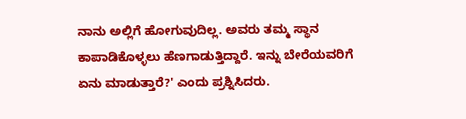ನಾನು ಅಲ್ಲಿಗೆ ಹೋಗುವುದಿಲ್ಲ. ಅವರು ತಮ್ಮ ಸ್ಥಾನ ಕಾಪಾಡಿಕೊಳ್ಳಲು ಹೆಣಗಾಡುತ್ತಿದ್ದಾರೆ. ಇನ್ನು ಬೇರೆಯವರಿಗೆ ಏನು ಮಾಡುತ್ತಾರೆ?' ಎಂದು ಪ್ರಶ್ನಿಸಿದರು.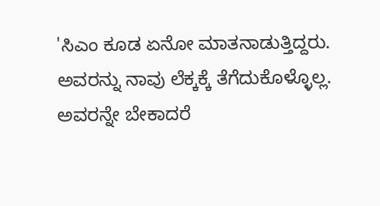'ಸಿಎಂ ಕೂಡ ಏನೋ ಮಾತನಾಡುತ್ತಿದ್ದರು. ಅವರನ್ನು ನಾವು ಲೆಕ್ಕಕ್ಕೆ ತೆಗೆದುಕೊಳ್ಳೊಲ್ಲ. ಅವರನ್ನೇ ಬೇಕಾದರೆ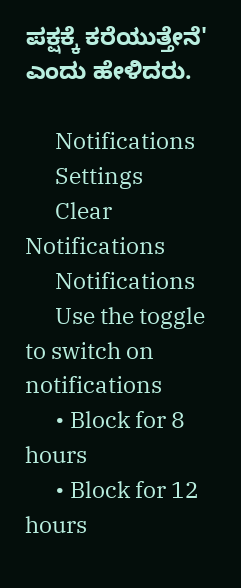ಪಕ್ಷಕ್ಕೆ ಕರೆಯುತ್ತೇನೆ' ಎಂದು ಹೇಳಿದರು.

      Notifications
      Settings
      Clear Notifications
      Notifications
      Use the toggle to switch on notifications
      • Block for 8 hours
      • Block for 12 hours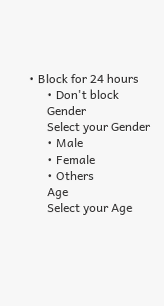• Block for 24 hours
      • Don't block
      Gender
      Select your Gender
      • Male
      • Female
      • Others
      Age
      Select your Age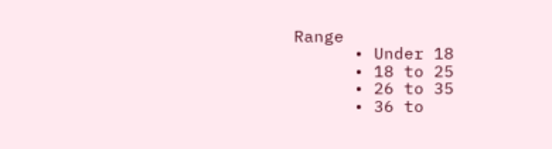Range
      • Under 18
      • 18 to 25
      • 26 to 35
      • 36 to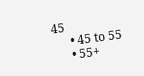45
      • 45 to 55
      • 55+